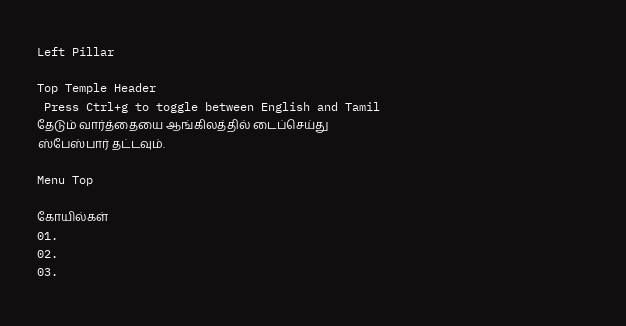Left Pillar

Top Temple Header
 Press Ctrl+g to toggle between English and Tamil
தேடும் வார்த்தையை ஆங்கிலத்தில் டைப்செய்து ஸ்பேஸ்பார் தட்டவும்.

Menu Top

கோயில்கள்
01.
02.
03.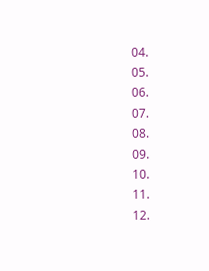04.
05.
06.
07.
08.
09.
10.
11.
12.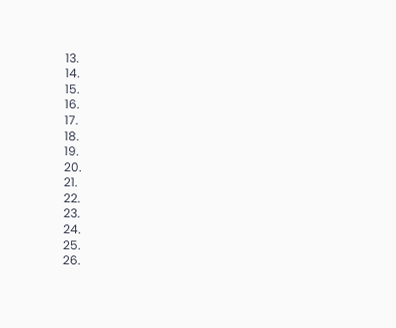13.
14.
15.
16.
17.
18.
19.
20.
21.
22.
23.
24.
25.
26.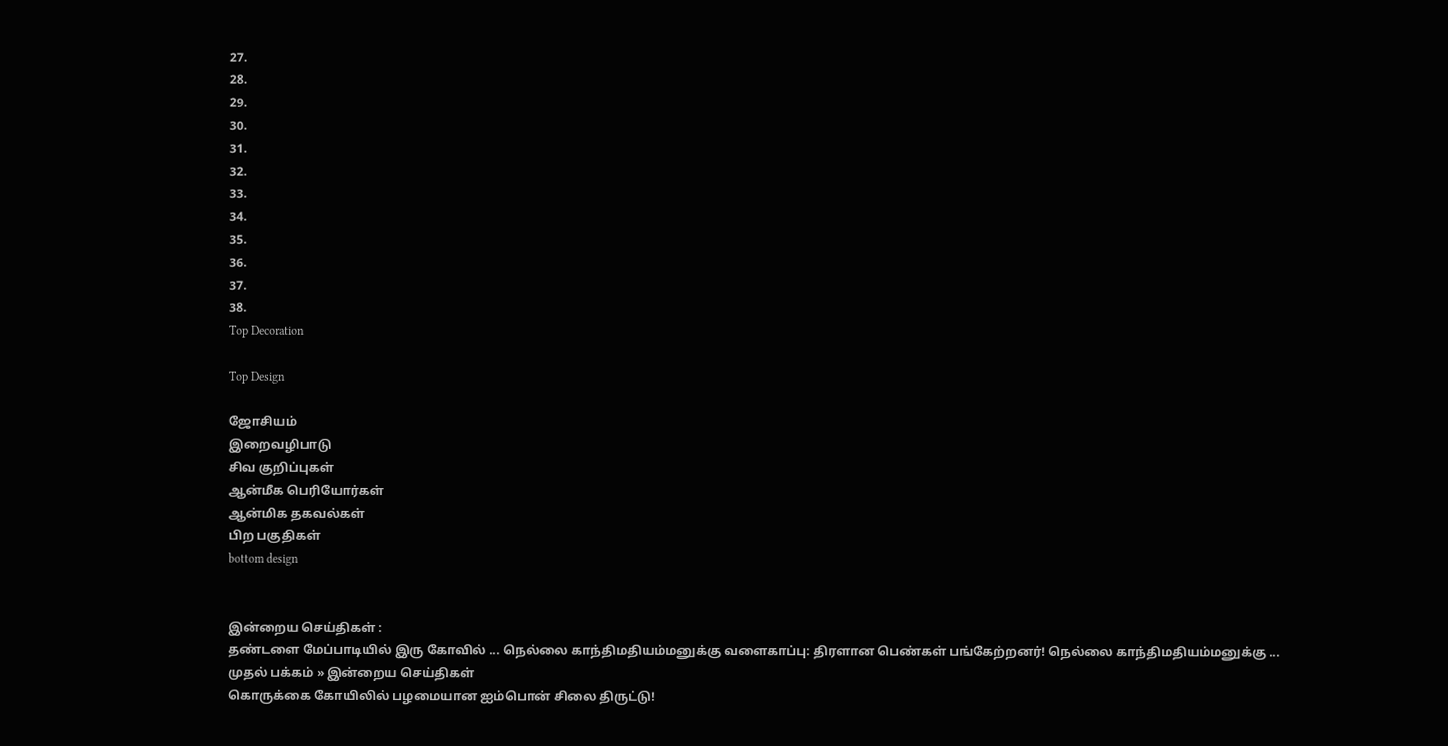27.
28.
29.
30.
31.
32.
33.
34.
35.
36.
37.
38.
Top Decoration

Top Design

ஜோசியம்
இறைவழிபாடு
சிவ குறிப்புகள்
ஆன்மீக பெரியோர்கள்
ஆன்மிக தகவல்கள்
பிற பகுதிகள்
bottom design


இன்றைய செய்திகள் :
தண்டளை மேப்பாடியில் இரு கோவில் ... நெல்லை காந்திமதியம்மனுக்கு வளைகாப்பு: திரளான பெண்கள் பங்கேற்றனர்! நெல்லை காந்திமதியம்மனுக்கு ...
முதல் பக்கம் » இன்றைய செய்திகள்
கொருக்கை கோயிலில் பழமையான ஐம்பொன் சிலை திருட்டு!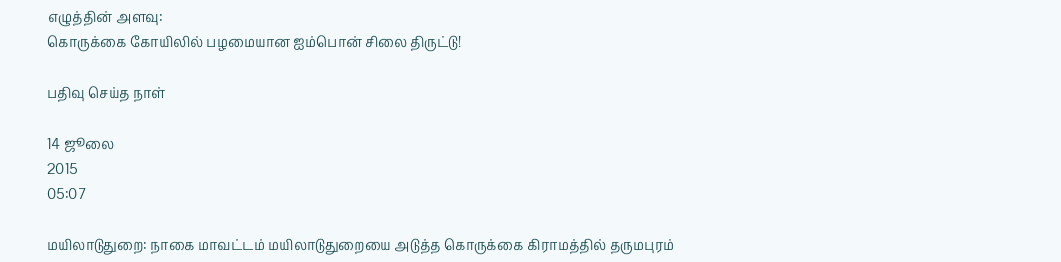எழுத்தின் அளவு:
கொருக்கை கோயிலில் பழமையான ஐம்பொன் சிலை திருட்டு!

பதிவு செய்த நாள்

14 ஜூலை
2015
05:07

மயிலாடுதுறை: நாகை மாவட்டம் மயிலாடுதுறையை அடுத்த கொருக்கை கிராமத்தில் தருமபுரம்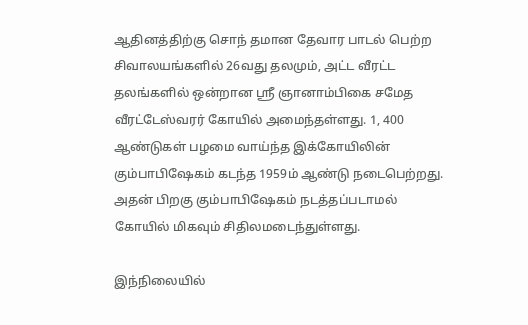ஆதினத்திற்கு சொந் தமான தேவார பாடல் பெற்ற சிவாலயங்களில் 26வது தலமும், அட்ட வீரட்ட தலங்களில் ஒன்றான ஸ்ரீ ஞானாம்பிகை சமேத வீரட்டேஸ்வரர் கோயில் அமைந்தள்ளது. 1, 400 ஆண்டுகள் பழமை வாய்ந்த இக்கோயிலின் கும்பாபிஷேகம் கடந்த 1959ம் ஆண்டு நடைபெற்றது. அதன் பிறகு கும்பாபிஷேகம் நடத்தப்படாமல் கோயில் மிகவும் சிதிலமடைந்துள்ளது.

இந்நிலையில்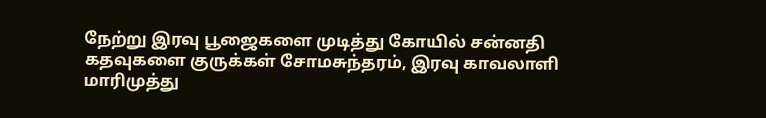நேற்று இரவு பூஜைகளை முடித்து கோயில் சன்னதி கதவுகளை குருக்கள் சோமசுந்தரம், இரவு காவலாளி மாரிமுத்து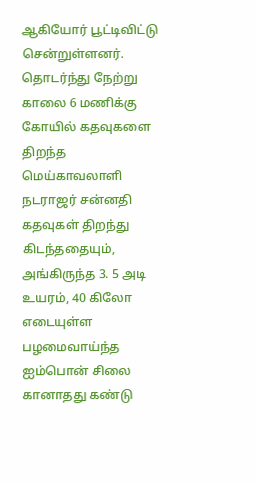ஆகியோர் பூட்டிவிட்டு சென்றுள்ளனர். தொடர்ந்து நேற்று காலை 6 மணிக்கு கோயில் கதவுகளை திறந்த மெய்காவலாளி நடராஜர் சன்னதி கதவுகள் திறந்து கிடந்ததையும், அங்கிருந்த 3. 5 அடி உயரம், 40 கிலோ எடையுள்ள பழமைவாய்ந்த ஐம்பொன் சிலை கானாதது கண்டு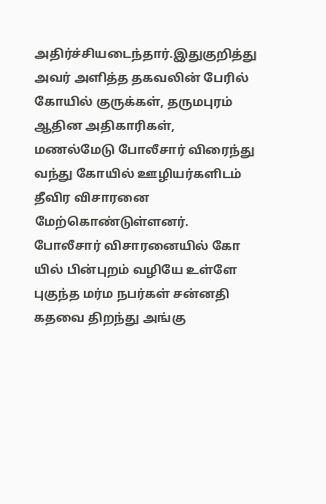அதிர்ச்சியடைந்தார்.இதுகுறித்து அவர் அளித்த தகவலின் பேரில் கோயில் குருக்கள், தருமபுரம் ஆதின அதிகாரிகள், மணல்மேடு போலீசார் விரைந்து வந்து கோயில் ஊழியர்களிடம் தீவிர விசாரனை மேற்கொண்டுள்ளனர். போலீசார் விசாரனையில் கோ யில் பின்புறம் வழியே உள்ளே புகுந்த மர்ம நபர்கள் சன்னதி கதவை திறந்து அங்கு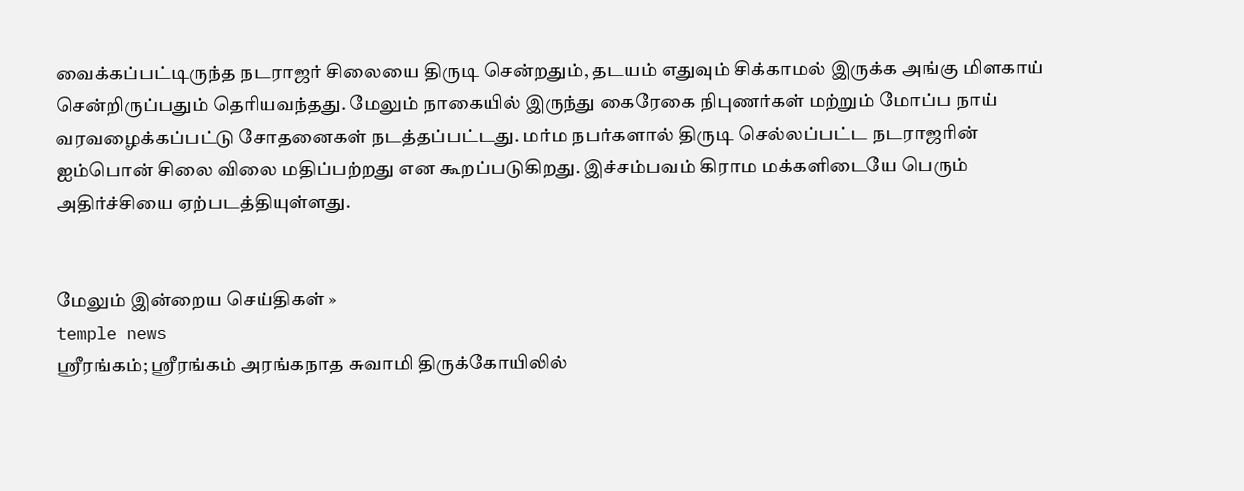வைக்கப்பட்டிருந்த நடராஜர் சிலையை திருடி சென்றதும், தடயம் எதுவும் சிக்காமல் இருக்க அங்கு மிளகாய்  சென்றிருப்பதும் தெரியவந்தது. மேலும் நாகையில் இருந்து கைரேகை நிபுணர்கள் மற்றும் மோப்ப நாய் வரவழைக்கப்பட்டு சோதனைகள் நடத்தப்பட்டது. மர்ம நபர்களால் திருடி செல்லப்பட்ட நடராஜரின் ஐம்பொன் சிலை விலை மதிப்பற்றது என கூறப்படுகிறது. இச்சம்பவம் கிராம மக்களிடையே பெரும் அதிர்ச்சியை ஏற்படத்தியுள்ளது.


மேலும் இன்றைய செய்திகள் »
temple news
ஸ்ரீரங்கம்; ஸ்ரீரங்கம் அரங்கநாத சுவாமி திருக்கோயிலில்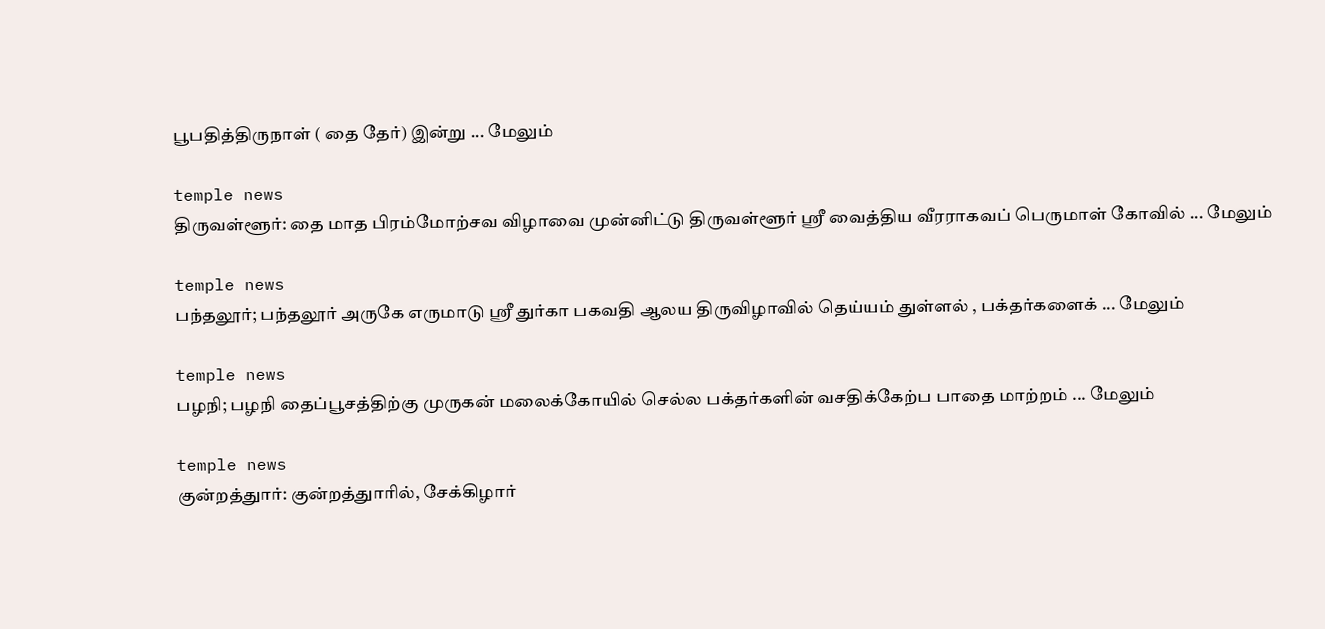பூபதித்திருநாள் ( தை தேர்) இன்று ... மேலும்

temple news
திருவள்ளூர்: தை மாத பிரம்மோற்சவ விழாவை முன்னிட்டு திருவள்ளூர் ஸ்ரீ வைத்திய வீரராகவப் பெருமாள் கோவில் ... மேலும்

temple news
பந்தலூர்; பந்தலூர் அருகே எருமாடு ஸ்ரீ துர்கா பகவதி ஆலய திருவிழாவில் தெய்யம் துள்ளல் , பக்தர்களைக் ... மேலும்

temple news
பழநி; பழநி தைப்பூசத்திற்கு முருகன் மலைக்கோயில் செல்ல பக்தர்களின் வசதிக்கேற்ப பாதை மாற்றம் ... மேலும்

temple news
குன்றத்துார்: குன்றத்துாரில், சேக்கிழார்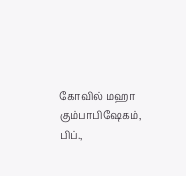கோவில் மஹா கும்பாபிஷேகம், பிப்.,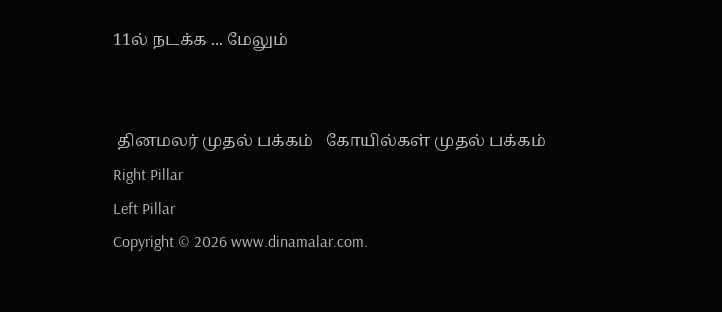11ல் நடக்க ... மேலும்


 தினமலர் முதல் பக்கம்   கோயில்கள் முதல் பக்கம்
Right Pillar
Left Pillar
Copyright © 2026 www.dinamalar.com.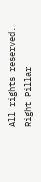All rights reserved.
Right Pillar